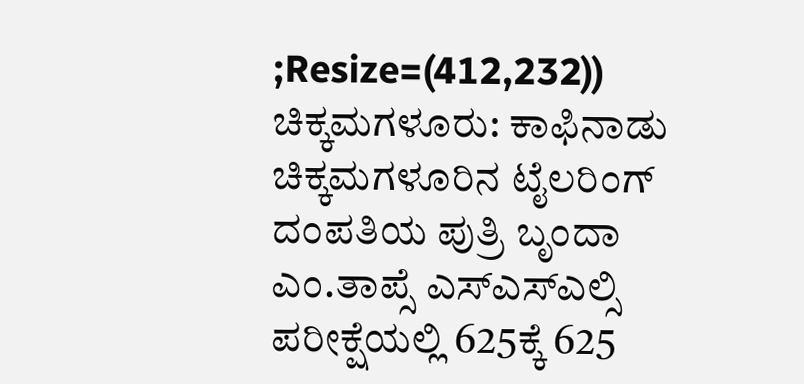;Resize=(412,232))
ಚಿಕ್ಕಮಗಳೂರು: ಕಾಫಿನಾಡು ಚಿಕ್ಕಮಗಳೂರಿನ ಟೈಲರಿಂಗ್ ದಂಪತಿಯ ಪುತ್ರಿ ಬೃಂದಾ ಎಂ.ತಾಪ್ಸೆ ಎಸ್ಎಸ್ಎಲ್ಸಿ ಪರೀಕ್ಷೆಯಲ್ಲಿ 625ಕ್ಕೆ 625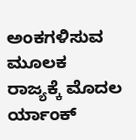ಅಂಕಗಳಿಸುವ ಮೂಲಕ ರಾಜ್ಯಕ್ಕೆ ಮೊದಲ ರ್ಯಾಂಕ್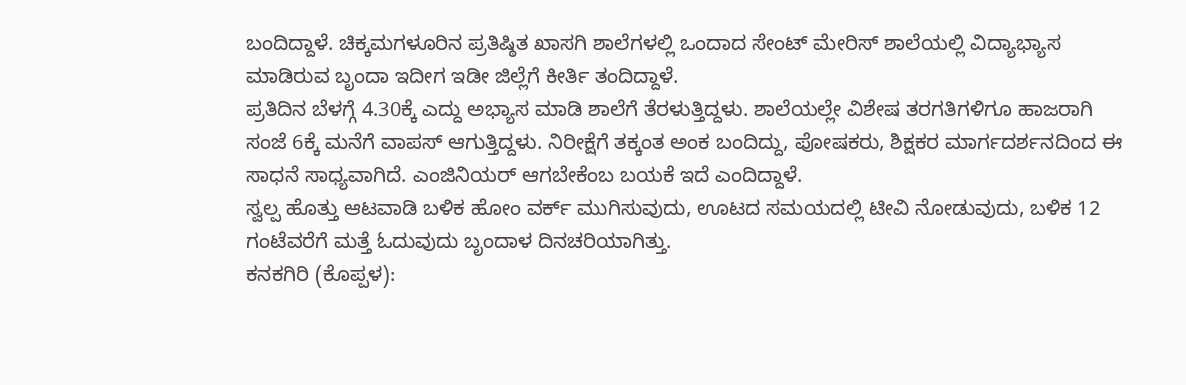ಬಂದಿದ್ದಾಳೆ. ಚಿಕ್ಕಮಗಳೂರಿನ ಪ್ರತಿಷ್ಠಿತ ಖಾಸಗಿ ಶಾಲೆಗಳಲ್ಲಿ ಒಂದಾದ ಸೇಂಟ್ ಮೇರಿಸ್ ಶಾಲೆಯಲ್ಲಿ ವಿದ್ಯಾಭ್ಯಾಸ ಮಾಡಿರುವ ಬೃಂದಾ ಇದೀಗ ಇಡೀ ಜಿಲ್ಲೆಗೆ ಕೀರ್ತಿ ತಂದಿದ್ದಾಳೆ.
ಪ್ರತಿದಿನ ಬೆಳಗ್ಗೆ 4.30ಕ್ಕೆ ಎದ್ದು ಅಭ್ಯಾಸ ಮಾಡಿ ಶಾಲೆಗೆ ತೆರಳುತ್ತಿದ್ದಳು. ಶಾಲೆಯಲ್ಲೇ ವಿಶೇಷ ತರಗತಿಗಳಿಗೂ ಹಾಜರಾಗಿ ಸಂಜೆ 6ಕ್ಕೆ ಮನೆಗೆ ವಾಪಸ್ ಆಗುತ್ತಿದ್ದಳು. ನಿರೀಕ್ಷೆಗೆ ತಕ್ಕಂತ ಅಂಕ ಬಂದಿದ್ದು, ಪೋಷಕರು, ಶಿಕ್ಷಕರ ಮಾರ್ಗದರ್ಶನದಿಂದ ಈ ಸಾಧನೆ ಸಾಧ್ಯವಾಗಿದೆ. ಎಂಜಿನಿಯರ್ ಆಗಬೇಕೆಂಬ ಬಯಕೆ ಇದೆ ಎಂದಿದ್ದಾಳೆ.
ಸ್ವಲ್ಪ ಹೊತ್ತು ಆಟವಾಡಿ ಬಳಿಕ ಹೋಂ ವರ್ಕ್ ಮುಗಿಸುವುದು, ಊಟದ ಸಮಯದಲ್ಲಿ ಟೀವಿ ನೋಡುವುದು, ಬಳಿಕ 12 ಗಂಟೆವರೆಗೆ ಮತ್ತೆ ಓದುವುದು ಬೃಂದಾಳ ದಿನಚರಿಯಾಗಿತ್ತು.
ಕನಕಗಿರಿ (ಕೊಪ್ಪಳ):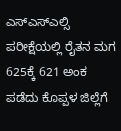ಎಸ್ಎಸ್ಎಲ್ಸಿ ಪರೀಕ್ಷೆಯಲ್ಲಿ ರೈತನ ಮಗ 625ಕ್ಕೆ 621 ಅಂಕ ಪಡೆದು ಕೊಪ್ಪಳ ಜಿಲ್ಲೆಗೆ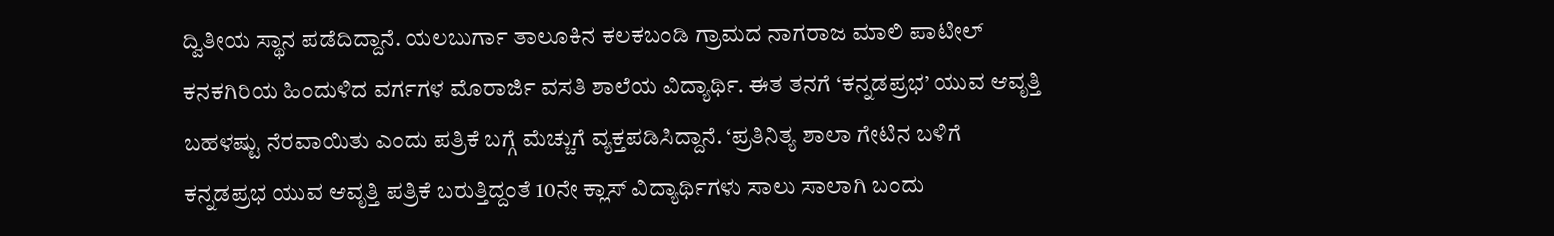ದ್ವಿತೀಯ ಸ್ಥಾನ ಪಡೆದಿದ್ದಾನೆ. ಯಲಬುರ್ಗಾ ತಾಲೂಕಿನ ಕಲಕಬಂಡಿ ಗ್ರಾಮದ ನಾಗರಾಜ ಮಾಲಿ ಪಾಟೀಲ್ ಕನಕಗಿರಿಯ ಹಿಂದುಳಿದ ವರ್ಗಗಳ ಮೊರಾರ್ಜಿ ವಸತಿ ಶಾಲೆಯ ವಿದ್ಯಾರ್ಥಿ. ಈತ ತನಗೆ ‘ಕನ್ನಡಪ್ರಭ’ ಯುವ ಆವೃತ್ತಿ ಬಹಳಷ್ಟು ನೆರವಾಯಿತು ಎಂದು ಪತ್ರಿಕೆ ಬಗ್ಗೆ ಮೆಚ್ಚುಗೆ ವ್ಯಕ್ತಪಡಿಸಿದ್ದಾನೆ. ‘ಪ್ರತಿನಿತ್ಯ ಶಾಲಾ ಗೇಟಿನ ಬಳಿಗೆ ಕನ್ನಡಪ್ರಭ ಯುವ ಆವೃತ್ತಿ ಪತ್ರಿಕೆ ಬರುತ್ತಿದ್ದಂತೆ 10ನೇ ಕ್ಲಾಸ್ ವಿದ್ಯಾರ್ಥಿಗಳು ಸಾಲು ಸಾಲಾಗಿ ಬಂದು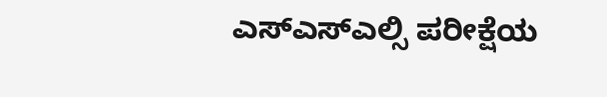ಎಸ್ಎಸ್ಎಲ್ಸಿ ಪರೀಕ್ಷೆಯ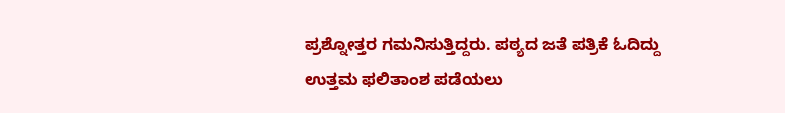ಪ್ರಶ್ನೋತ್ತರ ಗಮನಿಸುತ್ತಿದ್ದರು. ಪಠ್ಯದ ಜತೆ ಪತ್ರಿಕೆ ಓದಿದ್ದು ಉತ್ತಮ ಫಲಿತಾಂಶ ಪಡೆಯಲು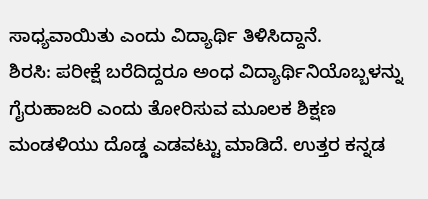ಸಾಧ್ಯವಾಯಿತು ಎಂದು ವಿದ್ಯಾರ್ಥಿ ತಿಳಿಸಿದ್ದಾನೆ.
ಶಿರಸಿ: ಪರೀಕ್ಷೆ ಬರೆದಿದ್ದರೂ ಅಂಧ ವಿದ್ಯಾರ್ಥಿನಿಯೊಬ್ಬಳನ್ನು ಗೈರುಹಾಜರಿ ಎಂದು ತೋರಿಸುವ ಮೂಲಕ ಶಿಕ್ಷಣ ಮಂಡಳಿಯು ದೊಡ್ಡ ಎಡವಟ್ಟು ಮಾಡಿದೆ. ಉತ್ತರ ಕನ್ನಡ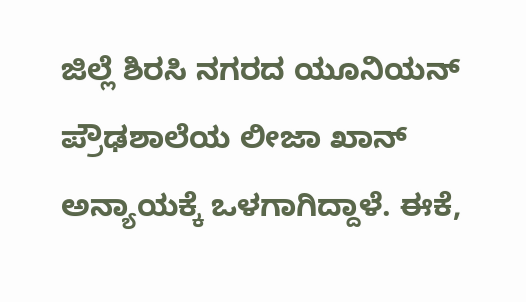ಜಿಲ್ಲೆ ಶಿರಸಿ ನಗರದ ಯೂನಿಯನ್ ಪ್ರೌಢಶಾಲೆಯ ಲೀಜಾ ಖಾನ್ ಅನ್ಯಾಯಕ್ಕೆ ಒಳಗಾಗಿದ್ದಾಳೆ. ಈಕೆ,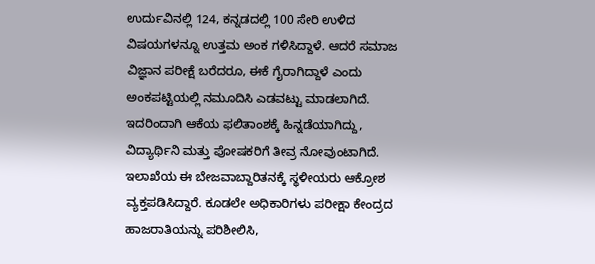ಉರ್ದುವಿನಲ್ಲಿ 124, ಕನ್ನಡದಲ್ಲಿ 100 ಸೇರಿ ಉಳಿದ ವಿಷಯಗಳನ್ನೂ ಉತ್ತಮ ಅಂಕ ಗಳಿಸಿದ್ದಾಳೆ. ಆದರೆ ಸಮಾಜ ವಿಜ್ಞಾನ ಪರೀಕ್ಷೆ ಬರೆದರೂ, ಈಕೆ ಗೈರಾಗಿದ್ದಾಳೆ ಎಂದು ಅಂಕಪಟ್ಟಿಯಲ್ಲಿ ನಮೂದಿಸಿ ಎಡವಟ್ಟು ಮಾಡಲಾಗಿದೆ.
ಇದರಿಂದಾಗಿ ಆಕೆಯ ಫಲಿತಾಂಶಕ್ಕೆ ಹಿನ್ನಡೆಯಾಗಿದ್ದು, ವಿದ್ಯಾರ್ಥಿನಿ ಮತ್ತು ಪೋಷಕರಿಗೆ ತೀವ್ರ ನೋವುಂಟಾಗಿದೆ. ಇಲಾಖೆಯ ಈ ಬೇಜವಾಬ್ದಾರಿತನಕ್ಕೆ ಸ್ಥಳೀಯರು ಆಕ್ರೋಶ ವ್ಯಕ್ತಪಡಿಸಿದ್ದಾರೆ. ಕೂಡಲೇ ಅಧಿಕಾರಿಗಳು ಪರೀಕ್ಷಾ ಕೇಂದ್ರದ ಹಾಜರಾತಿಯನ್ನು ಪರಿಶೀಲಿಸಿ,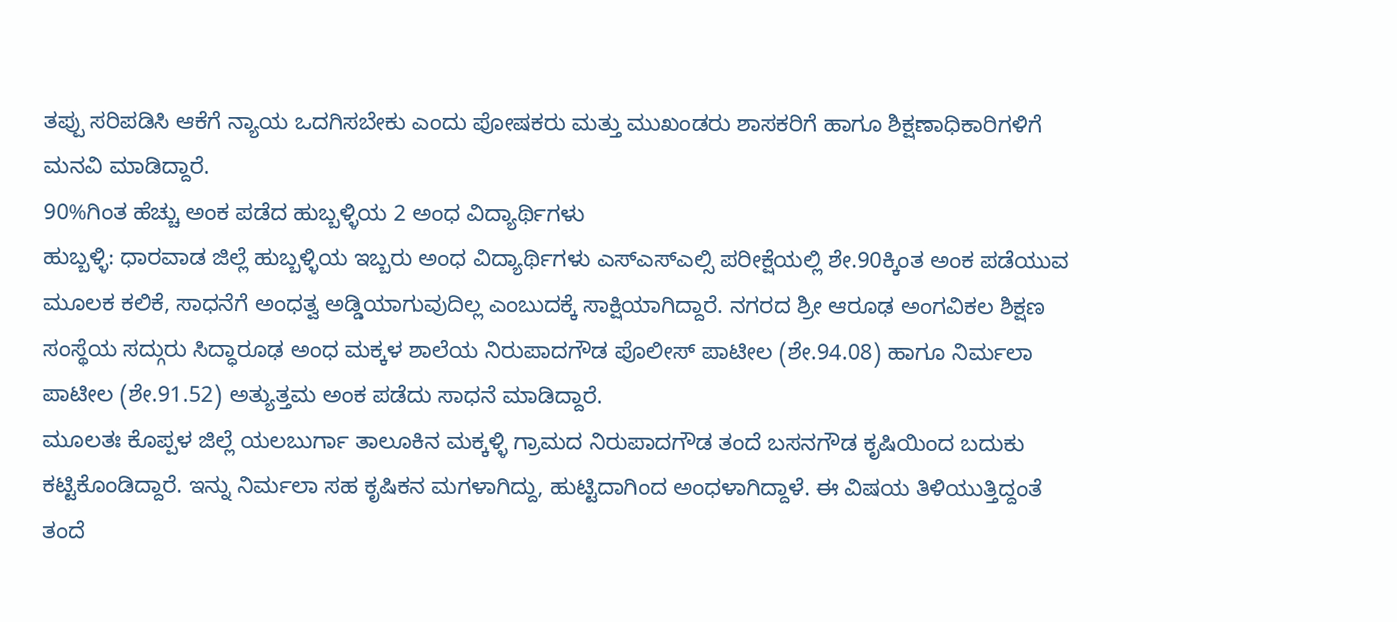ತಪ್ಪು ಸರಿಪಡಿಸಿ ಆಕೆಗೆ ನ್ಯಾಯ ಒದಗಿಸಬೇಕು ಎಂದು ಪೋಷಕರು ಮತ್ತು ಮುಖಂಡರು ಶಾಸಕರಿಗೆ ಹಾಗೂ ಶಿಕ್ಷಣಾಧಿಕಾರಿಗಳಿಗೆ ಮನವಿ ಮಾಡಿದ್ದಾರೆ.
90%ಗಿಂತ ಹೆಚ್ಚು ಅಂಕ ಪಡೆದ ಹುಬ್ಬಳ್ಳಿಯ 2 ಅಂಧ ವಿದ್ಯಾರ್ಥಿಗಳು
ಹುಬ್ಬಳ್ಳಿ: ಧಾರವಾಡ ಜಿಲ್ಲೆ ಹುಬ್ಬಳ್ಳಿಯ ಇಬ್ಬರು ಅಂಧ ವಿದ್ಯಾರ್ಥಿಗಳು ಎಸ್ಎಸ್ಎಲ್ಸಿ ಪರೀಕ್ಷೆಯಲ್ಲಿ ಶೇ.90ಕ್ಕಿಂತ ಅಂಕ ಪಡೆಯುವ ಮೂಲಕ ಕಲಿಕೆ, ಸಾಧನೆಗೆ ಅಂಧತ್ವ ಅಡ್ಡಿಯಾಗುವುದಿಲ್ಲ ಎಂಬುದಕ್ಕೆ ಸಾಕ್ಷಿಯಾಗಿದ್ದಾರೆ. ನಗರದ ಶ್ರೀ ಆರೂಢ ಅಂಗವಿಕಲ ಶಿಕ್ಷಣ ಸಂಸ್ಥೆಯ ಸದ್ಗುರು ಸಿದ್ಧಾರೂಢ ಅಂಧ ಮಕ್ಕಳ ಶಾಲೆಯ ನಿರುಪಾದಗೌಡ ಪೊಲೀಸ್ ಪಾಟೀಲ (ಶೇ.94.08) ಹಾಗೂ ನಿರ್ಮಲಾ ಪಾಟೀಲ (ಶೇ.91.52) ಅತ್ಯುತ್ತಮ ಅಂಕ ಪಡೆದು ಸಾಧನೆ ಮಾಡಿದ್ದಾರೆ.
ಮೂಲತಃ ಕೊಪ್ಪಳ ಜಿಲ್ಲೆ ಯಲಬುರ್ಗಾ ತಾಲೂಕಿನ ಮಕ್ಕಳ್ಳಿ ಗ್ರಾಮದ ನಿರುಪಾದಗೌಡ ತಂದೆ ಬಸನಗೌಡ ಕೃಷಿಯಿಂದ ಬದುಕು ಕಟ್ಟಿಕೊಂಡಿದ್ದಾರೆ. ಇನ್ನು ನಿರ್ಮಲಾ ಸಹ ಕೃಷಿಕನ ಮಗಳಾಗಿದ್ದು, ಹುಟ್ಟಿದಾಗಿಂದ ಅಂಧಳಾಗಿದ್ದಾಳೆ. ಈ ವಿಷಯ ತಿಳಿಯುತ್ತಿದ್ದಂತೆ ತಂದೆ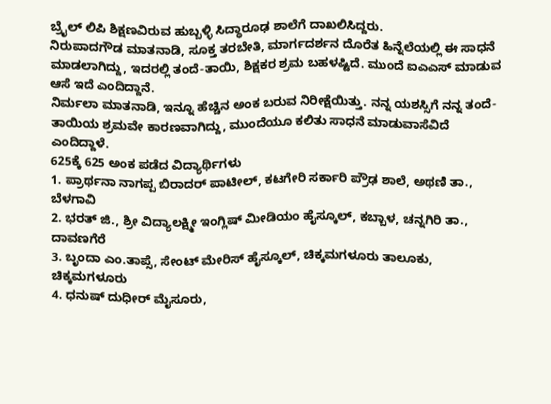ಬ್ರೈಲ್ ಲಿಪಿ ಶಿಕ್ಷಣವಿರುವ ಹುಬ್ಬಳ್ಳಿ ಸಿದ್ಧಾರೂಢ ಶಾಲೆಗೆ ದಾಖಲಿಸಿದ್ದರು.
ನಿರುಪಾದಗೌಡ ಮಾತನಾಡಿ, ಸೂಕ್ತ ತರಬೇತಿ, ಮಾರ್ಗದರ್ಶನ ದೊರೆತ ಹಿನ್ನೆಲೆಯಲ್ಲಿ ಈ ಸಾಧನೆ ಮಾಡಲಾಗಿದ್ದು, ಇದರಲ್ಲಿ ತಂದೆ-ತಾಯಿ, ಶಿಕ್ಷಕರ ಶ್ರಮ ಬಹಳಷ್ಟಿದೆ. ಮುಂದೆ ಐಎಎಸ್ ಮಾಡುವ ಆಸೆ ಇದೆ ಎಂದಿದ್ದಾನೆ.
ನಿರ್ಮಲಾ ಮಾತನಾಡಿ, ಇನ್ನೂ ಹೆಚ್ಚಿನ ಅಂಕ ಬರುವ ನಿರೀಕ್ಷೆಯಿತ್ತು. ನನ್ನ ಯಶಸ್ಸಿಗೆ ನನ್ನ ತಂದೆ-ತಾಯಿಯ ಶ್ರಮವೇ ಕಾರಣವಾಗಿದ್ದು, ಮುಂದೆಯೂ ಕಲಿತು ಸಾಧನೆ ಮಾಡುವಾಸೆವಿದೆ ಎಂದಿದ್ದಾಳೆ.
625ಕ್ಕೆ 625 ಅಂಕ ಪಡೆದ ವಿದ್ಯಾರ್ಥಿಗಳು
1. ಪ್ರಾರ್ಥನಾ ನಾಗಪ್ಪ ಬಿರಾದರ್ ಪಾಟೀಲ್, ಕಟಗೇರಿ ಸರ್ಕಾರಿ ಪ್ರೌಢ ಶಾಲೆ, ಅಥಣಿ ತಾ., ಬೆಳಗಾವಿ
2. ಭರತ್ ಜಿ., ಶ್ರೀ ವಿದ್ಯಾಲಕ್ಷ್ಮೀ ಇಂಗ್ಲಿಷ್ ಮೀಡಿಯಂ ಹೈಸ್ಕೂಲ್, ಕಬ್ಬಾಳ, ಚನ್ನಗಿರಿ ತಾ., ದಾವಣಗೆರೆ
3. ಬೃಂದಾ ಎಂ.ತಾಪ್ಸೆ, ಸೇಂಟ್ ಮೇರಿಸ್ ಹೈಸ್ಕೂಲ್, ಚಿಕ್ಕಮಗಳೂರು ತಾಲೂಕು, ಚಿಕ್ಕಮಗಳೂರು
4. ಧನುಷ್ ದುಧೀರ್ ಮೈಸೂರು,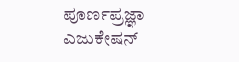ಪೂರ್ಣಪ್ರಜ್ಞಾ ಎಜುಕೇಷನ್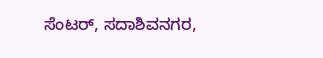ಸೆಂಟರ್, ಸದಾಶಿವನಗರ,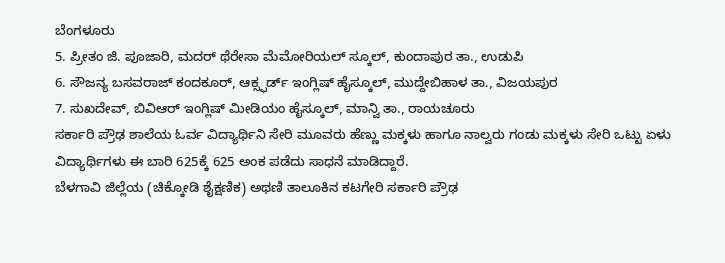ಬೆಂಗಳೂರು
5. ಪ್ರೀತಂ ಜಿ. ಪೂಜಾರಿ, ಮದರ್ ಥೆರೇಸಾ ಮೆಮೋರಿಯಲ್ ಸ್ಕೂಲ್, ಕುಂದಾಪುರ ತಾ., ಉಡುಪಿ
6. ಸೌಜನ್ಯ ಬಸವರಾಜ್ ಕಂದಕೂರ್, ಆಕ್ಸ್ಫರ್ಡ್ ಇಂಗ್ಲಿಷ್ ಹೈಸ್ಕೂಲ್, ಮುದ್ದೇಬಿಹಾಳ ತಾ., ವಿಜಯಪುರ
7. ಸುಖದೇವ್, ಬಿವಿಆರ್ ಇಂಗ್ಲಿಷ್ ಮೀಡಿಯಂ ಹೈಸ್ಕೂಲ್, ಮಾನ್ವಿ ತಾ., ರಾಯಚೂರು
ಸರ್ಕಾರಿ ಪ್ರೌಢ ಶಾಲೆಯ ಓರ್ವ ವಿದ್ಯಾರ್ಥಿನಿ ಸೇರಿ ಮೂವರು ಹೆಣ್ಣು ಮಕ್ಕಳು ಹಾಗೂ ನಾಲ್ವರು ಗಂಡು ಮಕ್ಕಳು ಸೇರಿ ಒಟ್ಟು ಏಳು ವಿದ್ಯಾರ್ಥಿಗಳು ಈ ಬಾರಿ 625ಕ್ಕೆ 625 ಅಂಕ ಪಡೆದು ಸಾಧನೆ ಮಾಡಿದ್ದಾರೆ.
ಬೆಳಗಾವಿ ಜಿಲ್ಲೆಯ (ಚಿಕ್ಕೋಡಿ ಶೈಕ್ಷಣಿಕ) ಅಥಣಿ ತಾಲೂಕಿನ ಕಟಗೇರಿ ಸರ್ಕಾರಿ ಪ್ರೌಢ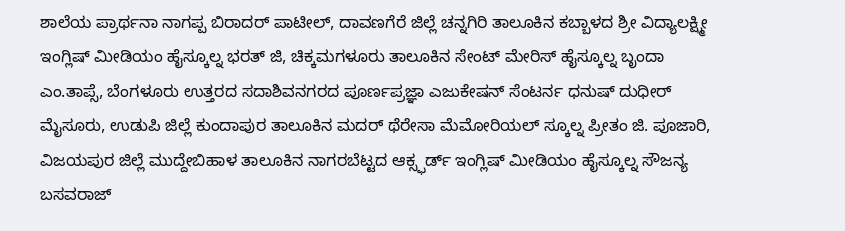ಶಾಲೆಯ ಪ್ರಾರ್ಥನಾ ನಾಗಪ್ಪ ಬಿರಾದರ್ ಪಾಟೀಲ್, ದಾವಣಗೆರೆ ಜಿಲ್ಲೆ ಚನ್ನಗಿರಿ ತಾಲೂಕಿನ ಕಬ್ಬಾಳದ ಶ್ರೀ ವಿದ್ಯಾಲಕ್ಷ್ಮೀ ಇಂಗ್ಲಿಷ್ ಮೀಡಿಯಂ ಹೈಸ್ಕೂಲ್ನ ಭರತ್ ಜಿ, ಚಿಕ್ಕಮಗಳೂರು ತಾಲೂಕಿನ ಸೇಂಟ್ ಮೇರಿಸ್ ಹೈಸ್ಕೂಲ್ನ ಬೃಂದಾ ಎಂ.ತಾಪ್ಸೆ, ಬೆಂಗಳೂರು ಉತ್ತರದ ಸದಾಶಿವನಗರದ ಪೂರ್ಣಪ್ರಜ್ಞಾ ಎಜುಕೇಷನ್ ಸೆಂಟರ್ನ ಧನುಷ್ ದುಧೀರ್ ಮೈಸೂರು, ಉಡುಪಿ ಜಿಲ್ಲೆ ಕುಂದಾಪುರ ತಾಲೂಕಿನ ಮದರ್ ಥೆರೇಸಾ ಮೆಮೋರಿಯಲ್ ಸ್ಕೂಲ್ನ ಪ್ರೀತಂ ಜಿ. ಪೂಜಾರಿ, ವಿಜಯಪುರ ಜಿಲ್ಲೆ ಮುದ್ದೇಬಿಹಾಳ ತಾಲೂಕಿನ ನಾಗರಬೆಟ್ಟದ ಆಕ್ಸ್ಫರ್ಡ್ ಇಂಗ್ಲಿಷ್ ಮೀಡಿಯಂ ಹೈಸ್ಕೂಲ್ನ ಸೌಜನ್ಯ ಬಸವರಾಜ್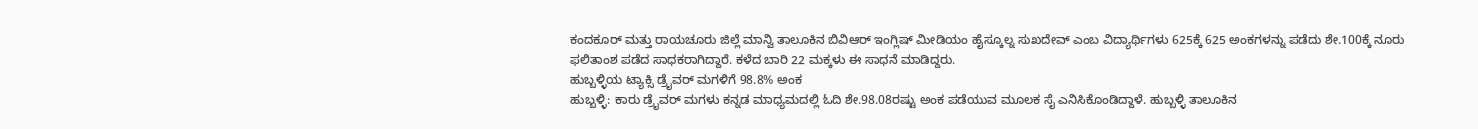ಕಂದಕೂರ್ ಮತ್ತು ರಾಯಚೂರು ಜಿಲ್ಲೆ ಮಾನ್ವಿ ತಾಲೂಕಿನ ಬಿವಿಆರ್ ಇಂಗ್ಲಿಷ್ ಮೀಡಿಯಂ ಹೈಸ್ಕೂಲ್ನ ಸುಖದೇವ್ ಎಂಬ ವಿದ್ಯಾರ್ಥಿಗಳು 625ಕ್ಕೆ 625 ಅಂಕಗಳನ್ನು ಪಡೆದು ಶೇ.100ಕ್ಕೆ ನೂರು ಫಲಿತಾಂಶ ಪಡೆದ ಸಾಧಕರಾಗಿದ್ದಾರೆ. ಕಳೆದ ಬಾರಿ 22 ಮಕ್ಕಳು ಈ ಸಾಧನೆ ಮಾಡಿದ್ದರು.
ಹುಬ್ಬಳ್ಳಿಯ ಟ್ಯಾಕ್ಸಿ ಡ್ರೈವರ್ ಮಗಳಿಗೆ 98.8% ಅಂಕ
ಹುಬ್ಬಳ್ಳಿ: ಕಾರು ಡ್ರೈವರ್ ಮಗಳು ಕನ್ನಡ ಮಾಧ್ಯಮದಲ್ಲಿ ಓದಿ ಶೇ.98.08ರಷ್ಟು ಅಂಕ ಪಡೆಯುವ ಮೂಲಕ ಸೈ ಎನಿಸಿಕೊಂಡಿದ್ದಾಳೆ. ಹುಬ್ಬಳ್ಳಿ ತಾಲೂಕಿನ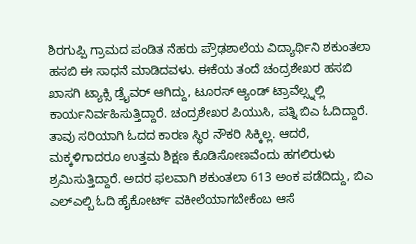ಶಿರಗುಪ್ಪಿ ಗ್ರಾಮದ ಪಂಡಿತ ನೆಹರು ಪ್ರೌಢಶಾಲೆಯ ವಿದ್ಯಾರ್ಥಿನಿ ಶಕುಂತಲಾ ಹಸಬಿ ಈ ಸಾಧನೆ ಮಾಡಿದವಳು. ಈಕೆಯ ತಂದೆ ಚಂದ್ರಶೇಖರ ಹಸಬಿ ಖಾಸಗಿ ಟ್ಯಾಕ್ಸಿ ಡ್ರೈವರ್ ಆಗಿದ್ದು, ಟೂರಸ್ ಆ್ಯಂಡ್ ಟ್ರಾವೆಲ್ಸ್ನಲ್ಲಿ ಕಾರ್ಯನಿರ್ವಹಿಸುತ್ತಿದ್ದಾರೆ. ಚಂದ್ರಶೇಖರ ಪಿಯುಸಿ, ಪತ್ನಿ ಬಿಎ ಓದಿದ್ದಾರೆ. ತಾವು ಸರಿಯಾಗಿ ಓದದ ಕಾರಣ ಸ್ಥಿರ ನೌಕರಿ ಸಿಕ್ಕಿಲ್ಲ. ಆದರೆ, ಮಕ್ಕಳಿಗಾದರೂ ಉತ್ತಮ ಶಿಕ್ಷಣ ಕೊಡಿಸೋಣವೆಂದು ಹಗಲಿರುಳು ಶ್ರಮಿಸುತ್ತಿದ್ದಾರೆ. ಅದರ ಫಲವಾಗಿ ಶಕುಂತಲಾ 613 ಅಂಕ ಪಡೆದಿದ್ದು, ಬಿಎ ಎಲ್ಎಲ್ಬಿ ಓದಿ ಹೈಕೋರ್ಟ್ ವಕೀಲೆಯಾಗಬೇಕೆಂಬ ಆಸೆ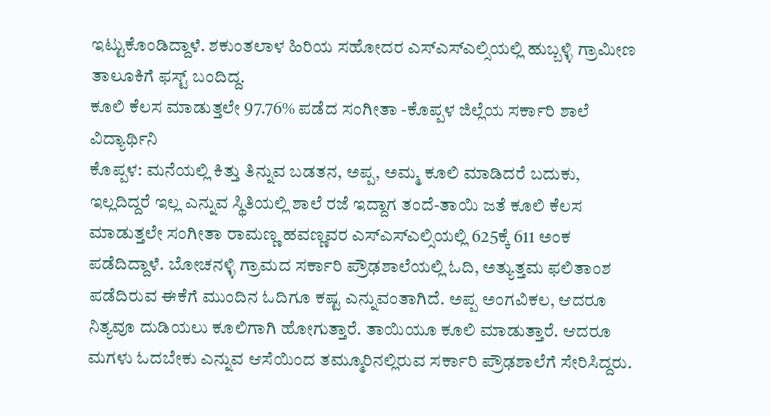ಇಟ್ಟುಕೊಂಡಿದ್ದಾಳೆ. ಶಕುಂತಲಾಳ ಹಿರಿಯ ಸಹೋದರ ಎಸ್ಎಸ್ಎಲ್ಸಿಯಲ್ಲಿ ಹುಬ್ಬಳ್ಳಿ ಗ್ರಾಮೀಣ ತಾಲೂಕಿಗೆ ಫಸ್ಟ್ ಬಂದಿದ್ದ.
ಕೂಲಿ ಕೆಲಸ ಮಾಡುತ್ತಲೇ 97.76% ಪಡೆದ ಸಂಗೀತಾ -ಕೊಪ್ಪಳ ಜಿಲ್ಲೆಯ ಸರ್ಕಾರಿ ಶಾಲೆ ವಿದ್ಯಾರ್ಥಿನಿ
ಕೊಪ್ಪಳ: ಮನೆಯಲ್ಲಿ ಕಿತ್ತು ತಿನ್ನುವ ಬಡತನ, ಅಪ್ಪ, ಅಮ್ಮ ಕೂಲಿ ಮಾಡಿದರೆ ಬದುಕು, ಇಲ್ಲದಿದ್ದರೆ ಇಲ್ಲ ಎನ್ನುವ ಸ್ಥಿತಿಯಲ್ಲಿ ಶಾಲೆ ರಜೆ ಇದ್ದಾಗ ತಂದೆ-ತಾಯಿ ಜತೆ ಕೂಲಿ ಕೆಲಸ ಮಾಡುತ್ತಲೇ ಸಂಗೀತಾ ರಾಮಣ್ಣ ಹವಣ್ಣವರ ಎಸ್ಎಸ್ಎಲ್ಸಿಯಲ್ಲಿ 625ಕ್ಕೆ 611 ಅಂಕ ಪಡೆದಿದ್ದಾಳೆ. ಬೋಚನಳ್ಳಿ ಗ್ರಾಮದ ಸರ್ಕಾರಿ ಪ್ರೌಢಶಾಲೆಯಲ್ಲಿ ಓದಿ, ಅತ್ಯುತ್ತಮ ಫಲಿತಾಂಶ ಪಡೆದಿರುವ ಈಕೆಗೆ ಮುಂದಿನ ಓದಿಗೂ ಕಷ್ಟ ಎನ್ನುವಂತಾಗಿದೆ. ಅಪ್ಪ ಅಂಗವಿಕಲ, ಆದರೂ ನಿತ್ಯವೂ ದುಡಿಯಲು ಕೂಲಿಗಾಗಿ ಹೋಗುತ್ತಾರೆ. ತಾಯಿಯೂ ಕೂಲಿ ಮಾಡುತ್ತಾರೆ. ಆದರೂ ಮಗಳು ಓದಬೇಕು ಎನ್ನುವ ಆಸೆಯಿಂದ ತಮ್ಮೂರಿನಲ್ಲಿರುವ ಸರ್ಕಾರಿ ಪ್ರೌಢಶಾಲೆಗೆ ಸೇರಿಸಿದ್ದರು.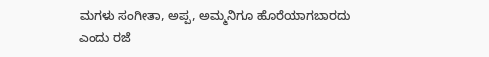ಮಗಳು ಸಂಗೀತಾ, ಅಪ್ಪ, ಅಮ್ಮನಿಗೂ ಹೊರೆಯಾಗಬಾರದು ಎಂದು ರಜೆ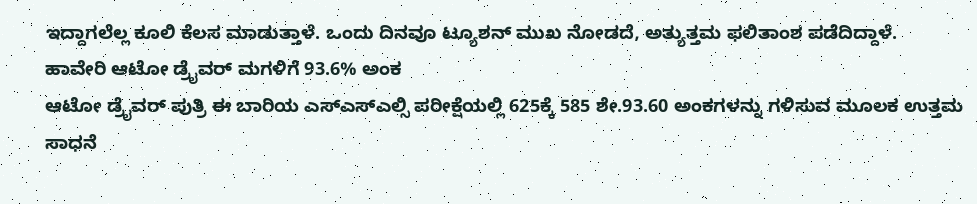ಇದ್ದಾಗಲೆಲ್ಲ ಕೂಲಿ ಕೆಲಸ ಮಾಡುತ್ತಾಳೆ. ಒಂದು ದಿನವೂ ಟ್ಯೂಶನ್ ಮುಖ ನೋಡದೆ, ಅತ್ಯುತ್ತಮ ಫಲಿತಾಂಶ ಪಡೆದಿದ್ದಾಳೆ.
ಹಾವೇರಿ ಆಟೋ ಡ್ರೈವರ್ ಮಗಳಿಗೆ 93.6% ಅಂಕ
ಆಟೋ ಡ್ರೈವರ್ ಪುತ್ರಿ ಈ ಬಾರಿಯ ಎಸ್ಎಸ್ಎಲ್ಸಿ ಪರೀಕ್ಷೆಯಲ್ಲಿ 625ಕ್ಕೆ 585 ಶೇ.93.60 ಅಂಕಗಳನ್ನು ಗಳಿಸುವ ಮೂಲಕ ಉತ್ತಮ ಸಾಧನೆ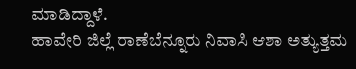ಮಾಡಿದ್ದಾಳೆ.
ಹಾವೇರಿ ಜಿಲ್ಲೆ ರಾಣೆಬೆನ್ನೂರು ನಿವಾಸಿ ಆಶಾ ಅತ್ಯುತ್ತಮ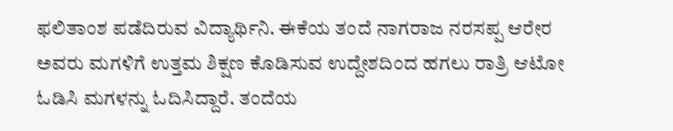ಫಲಿತಾಂಶ ಪಡೆದಿರುವ ವಿದ್ಯಾರ್ಥಿನಿ. ಈಕೆಯ ತಂದೆ ನಾಗರಾಜ ನರಸಪ್ಪ ಆರೇರ ಅವರು ಮಗಳಿಗೆ ಉತ್ತಮ ಶಿಕ್ಷಣ ಕೊಡಿಸುವ ಉದ್ದೇಶದಿಂದ ಹಗಲು ರಾತ್ರಿ ಆಟೋ ಓಡಿಸಿ ಮಗಳನ್ನು ಓದಿಸಿದ್ದಾರೆ. ತಂದೆಯ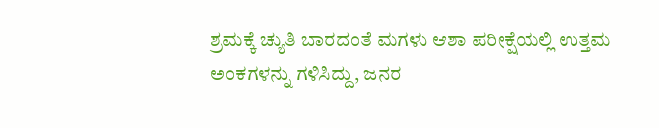ಶ್ರಮಕ್ಕೆ ಚ್ಯುತಿ ಬಾರದಂತೆ ಮಗಳು ಆಶಾ ಪರೀಕ್ಷೆಯಲ್ಲಿ ಉತ್ತಮ ಅಂಕಗಳನ್ನು ಗಳಿಸಿದ್ದು, ಜನರ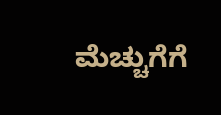ಮೆಚ್ಚುಗೆಗೆ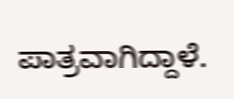ಪಾತ್ರವಾಗಿದ್ದಾಳೆ.